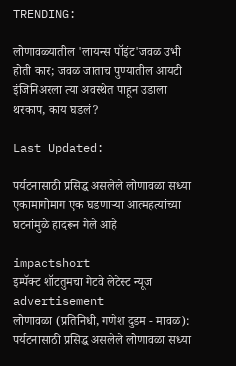TRENDING:

लोणावळ्यातील 'लायन्स पॉइंट'जवळ उभी होती कार; जवळ जाताच पुण्यातील आयटी इंजिनिअरला त्या अवस्थेत पाहून उडाला थरकाप, काय घडलं?

Last Updated:

पर्यटनासाठी प्रसिद्ध असलेले लोणावळा सध्या एकामागोमाग एक घडणाऱ्या आत्महत्यांच्या घटनांमुळे हादरून गेले आहे

impactshort
इम्पॅक्ट शॉटतुमचा गेटवे लेटेस्ट न्यूज
advertisement
लोणावळा (प्रतिनिधी, गणेश दुडम - मावळ): पर्यटनासाठी प्रसिद्ध असलेले लोणावळा सध्या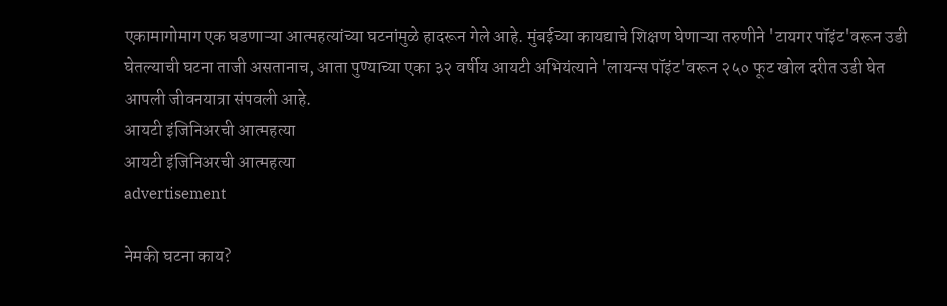एकामागोमाग एक घडणाऱ्या आत्महत्यांच्या घटनांमुळे हादरून गेले आहे. मुंबईच्या कायद्याचे शिक्षण घेणाऱ्या तरुणीने 'टायगर पॉइंट'वरून उडी घेतल्याची घटना ताजी असतानाच, आता पुण्याच्या एका ३२ वर्षीय आयटी अभियंत्याने 'लायन्स पॉइंट'वरून २५० फूट खोल दरीत उडी घेत आपली जीवनयात्रा संपवली आहे.
आयटी इंजिनिअरची आत्महत्या
आयटी इंजिनिअरची आत्महत्या
advertisement

नेमकी घटना काय?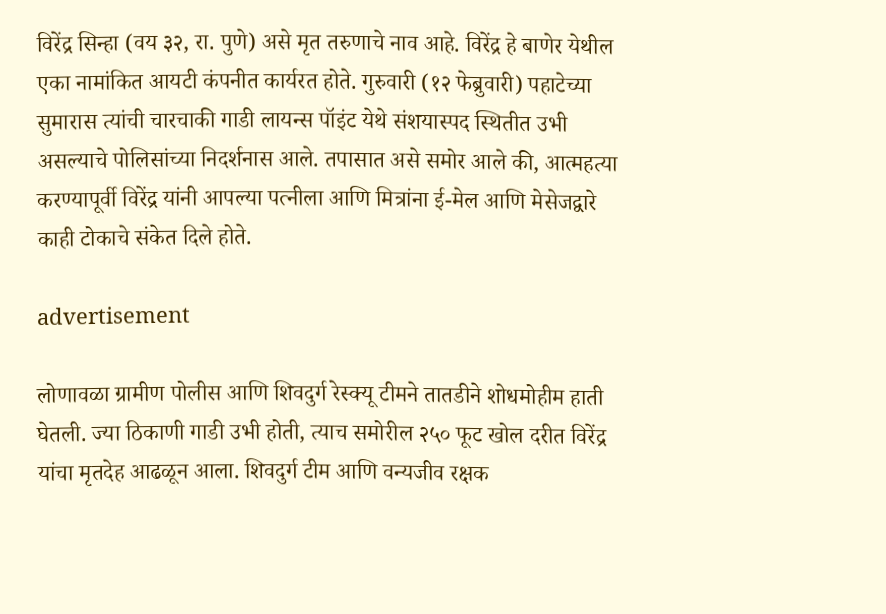विरेंद्र सिन्हा (वय ३२, रा. पुणे) असे मृत तरुणाचे नाव आहे. विरेंद्र हे बाणेर येथील एका नामांकित आयटी कंपनीत कार्यरत होते. गुरुवारी (१२ फेब्रुवारी) पहाटेच्या सुमारास त्यांची चारचाकी गाडी लायन्स पॉइंट येथे संशयास्पद स्थितीत उभी असल्याचे पोलिसांच्या निदर्शनास आले. तपासात असे समोर आले की, आत्महत्या करण्यापूर्वी विरेंद्र यांनी आपल्या पत्नीला आणि मित्रांना ई-मेल आणि मेसेजद्वारे काही टोकाचे संकेत दिले होते.

advertisement

लोणावळा ग्रामीण पोलीस आणि शिवदुर्ग रेस्क्यू टीमने तातडीने शोधमोहीम हाती घेतली. ज्या ठिकाणी गाडी उभी होती, त्याच समोरील २५० फूट खोल दरीत विरेंद्र यांचा मृतदेह आढळून आला. शिवदुर्ग टीम आणि वन्यजीव रक्षक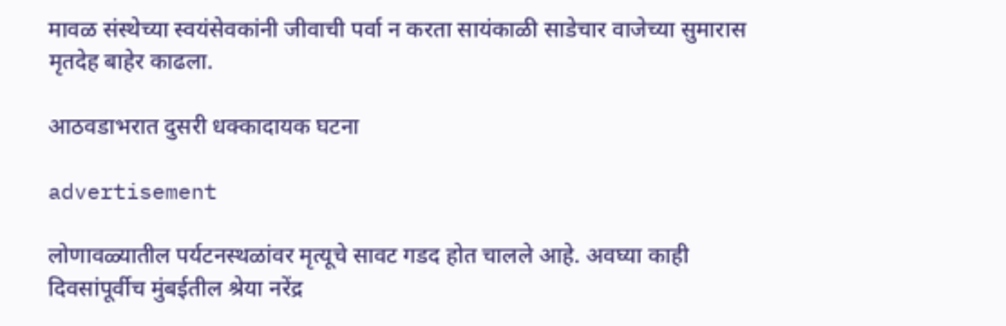मावळ संस्थेच्या स्वयंसेवकांनी जीवाची पर्वा न करता सायंकाळी साडेचार वाजेच्या सुमारास मृतदेह बाहेर काढला.

आठवडाभरात दुसरी धक्कादायक घटना

advertisement

लोणावळ्यातील पर्यटनस्थळांवर मृत्यूचे सावट गडद होत चालले आहे. अवघ्या काही दिवसांपूर्वीच मुंबईतील श्रेया नरेंद्र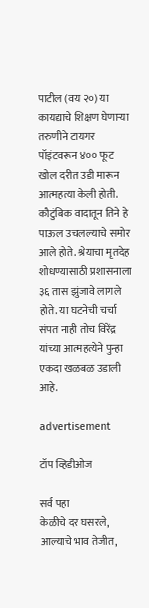पाटील (वय २०) या कायद्याचे शिक्षण घेणाऱ्या तरुणीने टायगर पॉइंटवरून ४०० फूट खोल दरीत उडी मारून आत्महत्या केली होती. कौटुंबिक वादातून तिने हे पाऊल उचलल्याचे समोर आले होते. श्रेयाचा मृतदेह शोधण्यासाठी प्रशासनाला ३६ तास झुंजावे लागले होते. या घटनेची चर्चा संपत नाही तोच विरेंद्र यांच्या आत्महत्येने पुन्हा एकदा खळबळ उडाली आहे.

advertisement

टॉप व्हिडीओज

सर्व पहा
केळीचे दर घसरले, आल्याचे भाव तेजीत,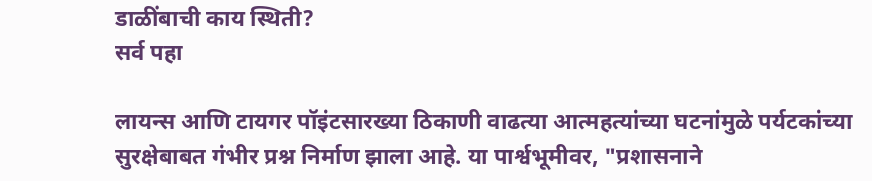डाळींबाची काय स्थिती?
सर्व पहा

लायन्स आणि टायगर पॉइंटसारख्या ठिकाणी वाढत्या आत्महत्यांच्या घटनांमुळे पर्यटकांच्या सुरक्षेबाबत गंभीर प्रश्न निर्माण झाला आहे. या पार्श्वभूमीवर, "प्रशासनाने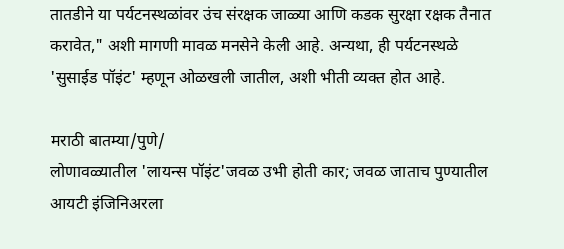तातडीने या पर्यटनस्थळांवर उंच संरक्षक जाळ्या आणि कडक सुरक्षा रक्षक तैनात करावेत," अशी मागणी मावळ मनसेने केली आहे. अन्यथा, ही पर्यटनस्थळे 'सुसाईड पॉइंट' म्हणून ओळखली जातील, अशी भीती व्यक्त होत आहे.

मराठी बातम्या/पुणे/
लोणावळ्यातील 'लायन्स पॉइंट'जवळ उभी होती कार; जवळ जाताच पुण्यातील आयटी इंजिनिअरला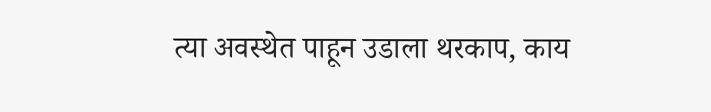त्या अवस्थेत पाहून उडाला थरकाप, काय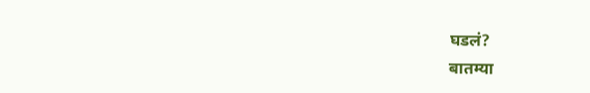घडलं?
बातम्या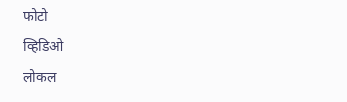फोटो
व्हिडिओ
लोकल